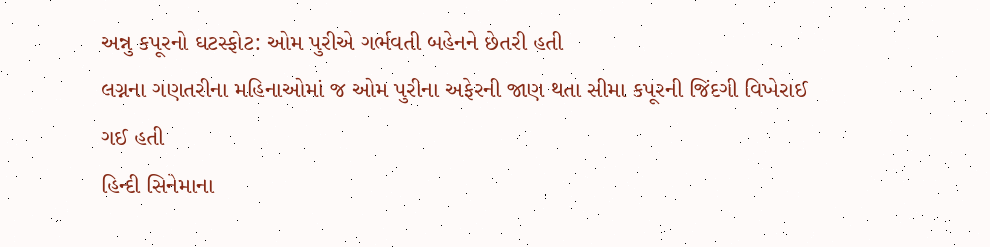અન્નુ કપૂરનો ઘટસ્ફોટ: ઓમ પુરીએ ગર્ભવતી બહેનને છેતરી હતી
લગ્નના ગણતરીના મહિનાઓમાં જ ઓમ પુરીના અફેરની જાણ થતા સીમા કપૂરની જિંદગી વિખેરાઈ ગઈ હતી
હિન્દી સિનેમાના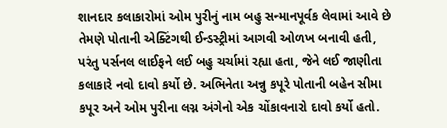શાનદાર કલાકારોમાં ઓમ પુરીનું નામ બહુ સન્માનપૂર્વક લેવામાં આવે છે તેમણે પોતાની એક્ટિંગથી ઈન્ડસ્ટ્રીમાં આગવી ઓળખ બનાવી હતી, પરંતુ પર્સનલ લાઈફને લઈ બહુ ચર્ચામાં રહ્યા હતા, જેને લઈ જાણીતા કલાકારે નવો દાવો કર્યો છે. અભિનેતા અન્નુ કપૂરે પોતાની બહેન સીમા કપૂર અને ઓમ પુરીના લગ્ન અંગેનો એક ચોંકાવનારો દાવો કર્યો હતો.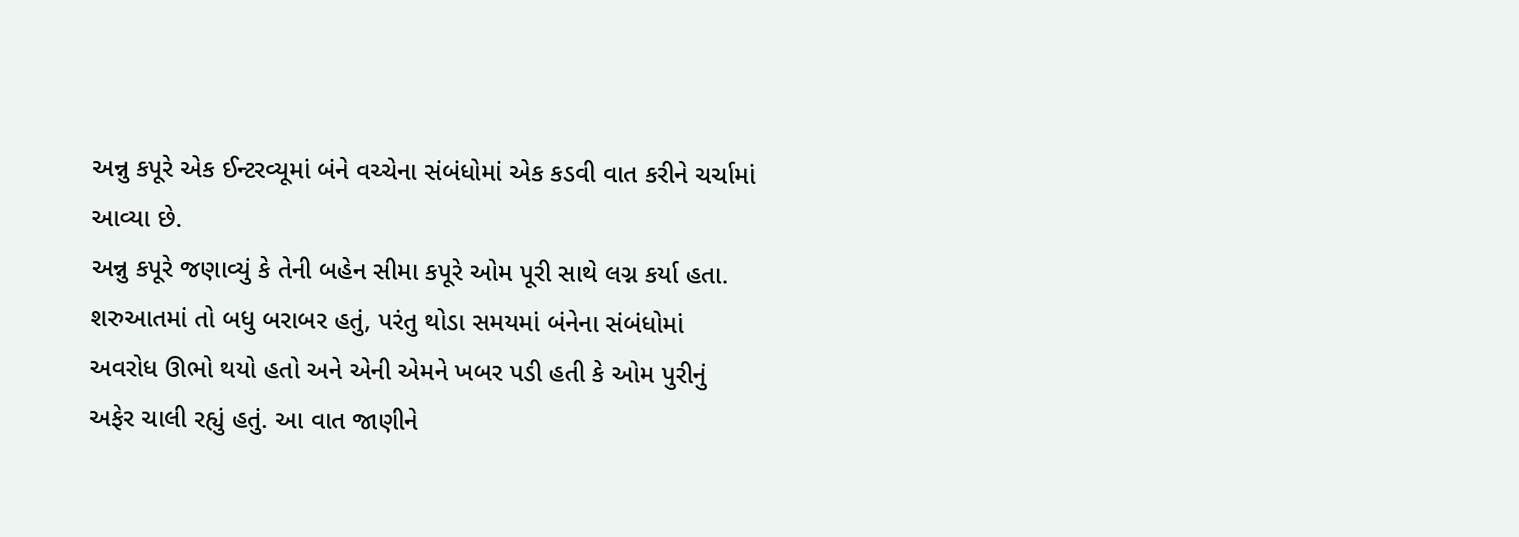અન્નુ કપૂરે એક ઈન્ટરવ્યૂમાં બંને વચ્ચેના સંબંધોમાં એક કડવી વાત કરીને ચર્ચામાં આવ્યા છે.
અન્નુ કપૂરે જણાવ્યું કે તેની બહેન સીમા કપૂરે ઓમ પૂરી સાથે લગ્ન કર્યા હતા. શરુઆતમાં તો બધુ બરાબર હતું, પરંતુ થોડા સમયમાં બંનેના સંબંધોમાં અવરોધ ઊભો થયો હતો અને એની એમને ખબર પડી હતી કે ઓમ પુરીનું અફેર ચાલી રહ્યું હતું. આ વાત જાણીને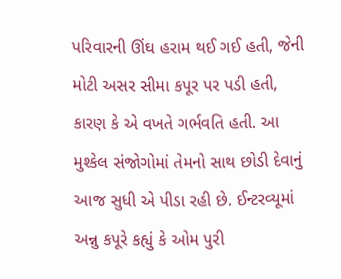પરિવારની ઊંઘ હરામ થઈ ગઈ હતી, જેની મોટી અસર સીમા કપૂર પર પડી હતી, કારણ કે એ વખતે ગર્ભવતિ હતી. આ મુશ્કેલ સંજોગોમાં તેમનો સાથ છોડી દેવાનું આજ સુધી એ પીડા રહી છે. ઈન્ટરવ્યૂમાં અન્નુ કપૂરે કહ્યું કે ઓમ પુરી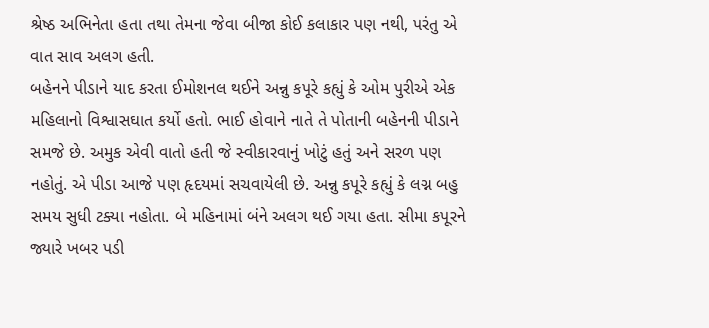શ્રેષ્ઠ અભિનેતા હતા તથા તેમના જેવા બીજા કોઈ કલાકાર પણ નથી, પરંતુ એ વાત સાવ અલગ હતી.
બહેનને પીડાને યાદ કરતા ઈમોશનલ થઈને અન્નુ કપૂરે કહ્યું કે ઓમ પુરીએ એક મહિલાનો વિશ્વાસઘાત કર્યો હતો. ભાઈ હોવાને નાતે તે પોતાની બહેનની પીડાને સમજે છે. અમુક એવી વાતો હતી જે સ્વીકારવાનું ખોટું હતું અને સરળ પણ નહોતું. એ પીડા આજે પણ હૃદયમાં સચવાયેલી છે. અન્નુ કપૂરે કહ્યું કે લગ્ન બહુ સમય સુધી ટક્યા નહોતા. બે મહિનામાં બંને અલગ થઈ ગયા હતા. સીમા કપૂરને જ્યારે ખબર પડી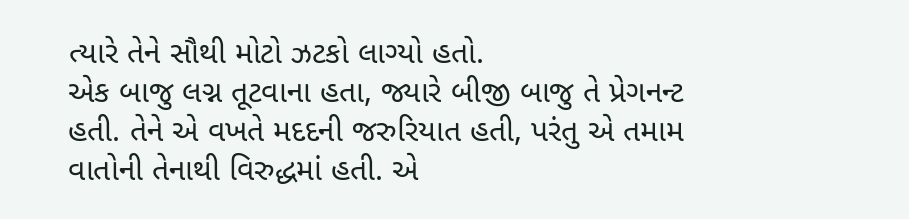ત્યારે તેને સૌથી મોટો ઝટકો લાગ્યો હતો.
એક બાજુ લગ્ન તૂટવાના હતા, જ્યારે બીજી બાજુ તે પ્રેગનન્ટ હતી. તેને એ વખતે મદદની જરુરિયાત હતી, પરંતુ એ તમામ વાતોની તેનાથી વિરુદ્ધમાં હતી. એ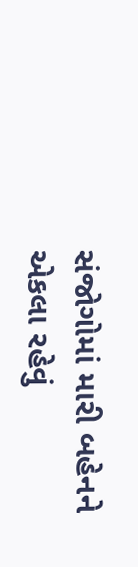સંજોગોમાં મારી બહેનને એકલા રહેવું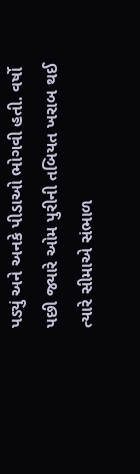પડ્યું અને અનકે પીડાઓ ભોગવી હતી. વર્ષો પછી જ્યારે ઓમ પુરીની તબિયત ખરાબ થઈ ત્યારે સીમાએ સંભાળ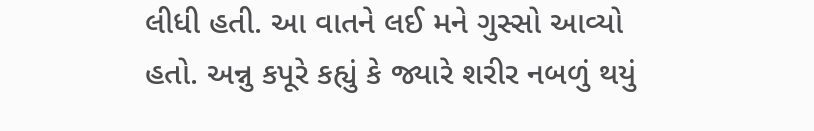લીધી હતી. આ વાતને લઈ મને ગુસ્સો આવ્યો હતો. અન્નુ કપૂરે કહ્યું કે જ્યારે શરીર નબળું થયું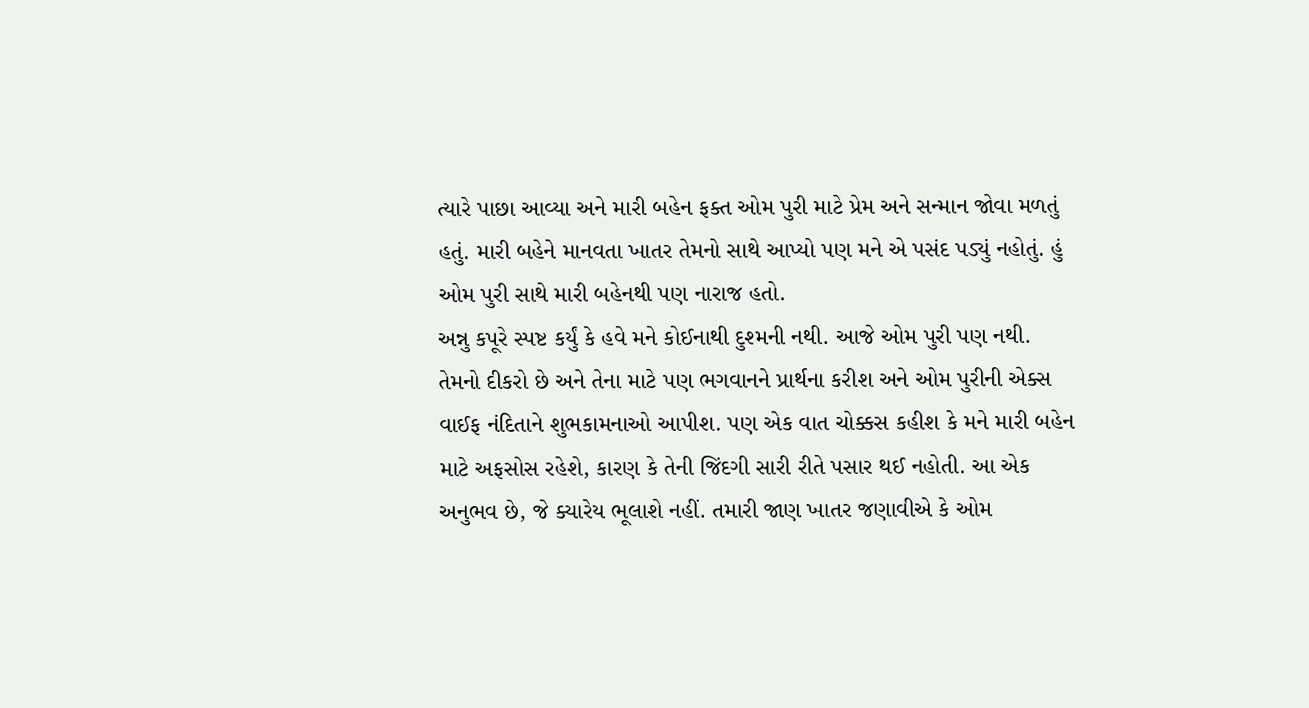ત્યારે પાછા આવ્યા અને મારી બહેન ફક્ત ઓમ પુરી માટે પ્રેમ અને સન્માન જોવા મળતું હતું. મારી બહેને માનવતા ખાતર તેમનો સાથે આપ્યો પણ મને એ પસંદ પડ્યું નહોતું. હું ઓમ પુરી સાથે મારી બહેનથી પણ નારાજ હતો.
અન્નુ કપૂરે સ્પષ્ટ કર્યું કે હવે મને કોઈનાથી દુશ્મની નથી. આજે ઓમ પુરી પણ નથી. તેમનો દીકરો છે અને તેના માટે પણ ભગવાનને પ્રાર્થના કરીશ અને ઓમ પુરીની એક્સ વાઈફ નંદિતાને શુભકામનાઓ આપીશ. પણ એક વાત ચોક્કસ કહીશ કે મને મારી બહેન માટે અફસોસ રહેશે, કારણ કે તેની જિંદગી સારી રીતે પસાર થઈ નહોતી. આ એક અનુભવ છે, જે ક્યારેય ભૂલાશે નહીં. તમારી જાણ ખાતર જણાવીએ કે ઓમ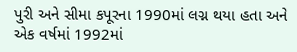પુરી અને સીમા કપૂરના 1990માં લગ્ન થયા હતા અને એક વર્ષમાં 1992માં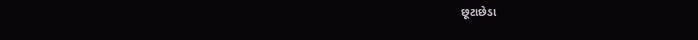છૂટાછેડા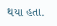થયા હતા.